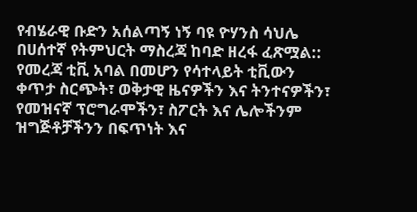የብሄራዊ ቡድን አሰልጣኝ ነኝ ባዩ ዮሃንስ ሳህሌ በሀሰተኛ የትምህርት ማስረጃ ከባድ ዘረፋ ፈጽሟል::
የመረጃ ቲቪ አባል በመሆን የሳተላይት ቲቪውን ቀጥታ ስርጭት፣ ወቅታዊ ዜናዎችን እና ትንተናዎችን፣ የመዝናኛ ፕሮግራሞችን፣ ስፖርት እና ሌሎችንም ዝግጅቶቻችንን በፍጥነት እና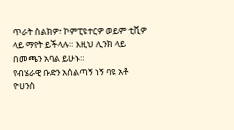ጥራት ስልክዎ፣ ኮምፒዩተርዎ ወይም ቲቪዎ ላይ ማየት ይችላሉ። እዚህ ሊንክ ላይ በመጫን አባል ይሁኑ።
የብሄራዊ ቡድን አሰልጣኝ ነኝ ባዩ አቶ ዮሀንስ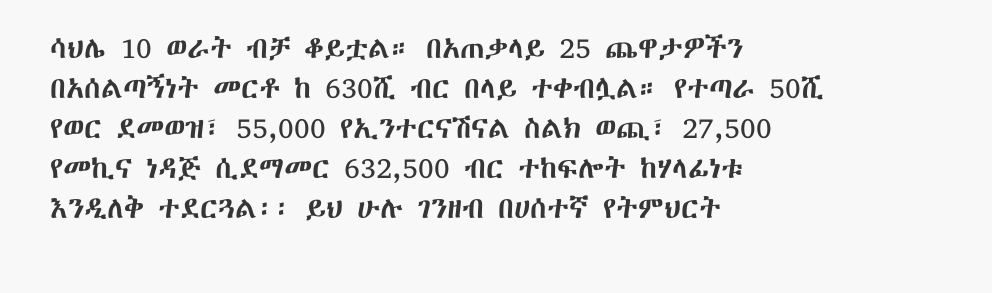ሳህሌ 10 ወራት ብቻ ቆይቷል። በአጠቃላይ 25 ጨዋታዎችን በአሰልጣኝነት መርቶ ከ 630ሺ ብር በላይ ተቀብሏል። የተጣራ 50ሺ የወር ደመወዝ፣ 55,000 የኢንተርናሽናል ስልክ ወጪ፣ 27,500 የመኪና ነዳጅ ሲደማመር 632,500 ብር ተከፍሎት ከሃላፊነቱ እንዲለቅ ተደርጓል፡፡ ይህ ሁሉ ገንዘብ በሀሰተኛ የትምህርት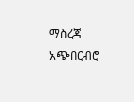ማስረጃ አጭበርብሮ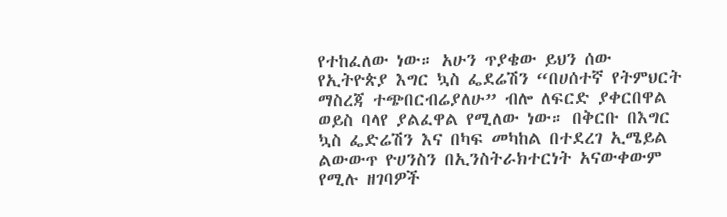የተከፈለው ነው። አሁን ጥያቄው ይህን ሰው የኢትዮጵያ እግር ኳስ ፌደሬሽን “በሀሰተኛ የትምህርት ማስረጃ ተጭበርብሬያለሁ” ብሎ ለፍርድ ያቀርበዋል ወይስ ባላየ ያልፈዋል የሚለው ነው። በቅርቡ በእግር ኳስ ፌድሬሽን እና በካፍ መካከል በተደረገ ኢሜይል ልውውጥ ዮሀንስን በኢንስትራክተርነት አናውቀውም የሚሉ ዘገባዎች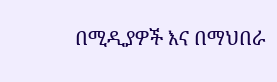በሚዲያዎች እና በማህበራ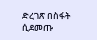ድረገጽ በስፋት ሲደመጡ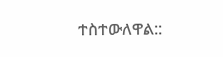ተስተውለዋል::